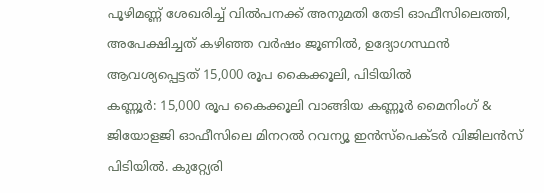പൂഴിമണ്ണ് ശേഖരിച്ച് വിൽപനക്ക് അനുമതി തേടി ഓഫീസിലെത്തി, അപേക്ഷിച്ചത് കഴിഞ്ഞ വർഷം ജൂണിൽ, ഉദ്യോഗസ്ഥൻ ആവശ്യപ്പെട്ടത് 15,000 രൂപ കൈക്കൂലി, പിടിയിൽ
കണ്ണൂർ: 15,000 രൂപ കൈക്കൂലി വാങ്ങിയ കണ്ണൂർ മൈനിംഗ് & ജിയോളജി ഓഫീസിലെ മിനറൽ റവന്യൂ ഇൻസ്പെക്ടർ വിജിലൻസ് പിടിയിൽ. കുറ്റ്യേരി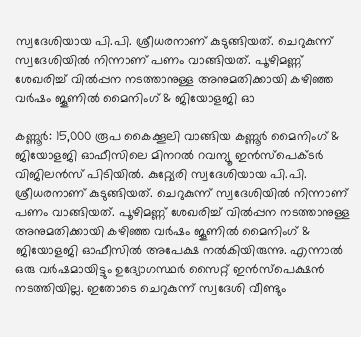സ്വദേശിയായ പി.പി. ശ്രീധരനാണ് കുടുങ്ങിയത്. ചെറുകുന്ന് സ്വദേശിയിൽ നിന്നാണ് പണം വാങ്ങിയത്. പൂഴിമണ്ണ് ശേഖരിച്ച് വിൽപ്പന നടത്താനുള്ള അനുമതിക്കായി കഴിഞ്ഞ വർഷം ജൂണിൽ മൈനിംഗ് & ജിയോളജി ഓ

കണ്ണൂർ: 15,000 രൂപ കൈക്കൂലി വാങ്ങിയ കണ്ണൂർ മൈനിംഗ് & ജിയോളജി ഓഫീസിലെ മിനറൽ റവന്യൂ ഇൻസ്പെക്ടർ വിജിലൻസ് പിടിയിൽ. കുറ്റ്യേരി സ്വദേശിയായ പി.പി. ശ്രീധരനാണ് കുടുങ്ങിയത്. ചെറുകുന്ന് സ്വദേശിയിൽ നിന്നാണ് പണം വാങ്ങിയത്. പൂഴിമണ്ണ് ശേഖരിച്ച് വിൽപ്പന നടത്താനുള്ള അനുമതിക്കായി കഴിഞ്ഞ വർഷം ജൂണിൽ മൈനിംഗ് & ജിയോളജി ഓഫീസിൽ അപേക്ഷ നൽകിയിരുന്നു. എന്നാൽ ഒരു വർഷമായിട്ടും ഉദ്യോഗസ്ഥർ സൈറ്റ് ഇൻസ്പെക്ഷൻ നടത്തിയില്ല. ഇതോടെ ചെറുകുന്ന് സ്വദേശി വീണ്ടും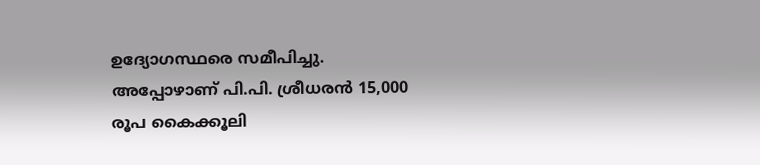ഉദ്യോഗസ്ഥരെ സമീപിച്ചു. അപ്പോഴാണ് പി.പി. ശ്രീധരൻ 15,000 രൂപ കൈക്കൂലി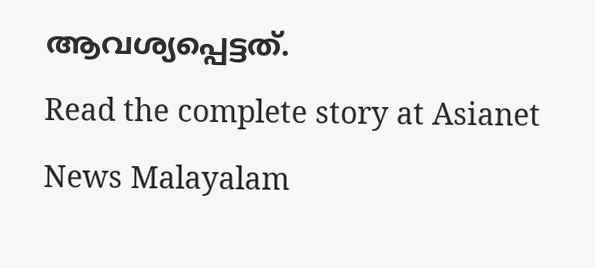ആവശ്യപ്പെട്ടത്.
Read the complete story at Asianet News Malayalam